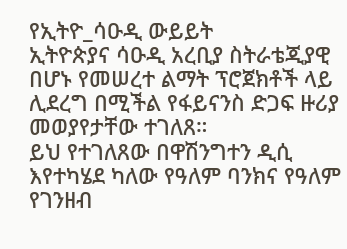የኢትዮ_ሳዑዲ ውይይት
ኢትዮጵያና ሳዑዲ አረቢያ ስትራቴጂያዊ በሆኑ የመሠረተ ልማት ፕሮጀክቶች ላይ ሊደረግ በሚችል የፋይናንስ ድጋፍ ዙሪያ መወያየታቸው ተገለጸ።
ይህ የተገለጸው በዋሽንግተን ዲሲ እየተካሄደ ካለው የዓለም ባንክና የዓለም የገንዘብ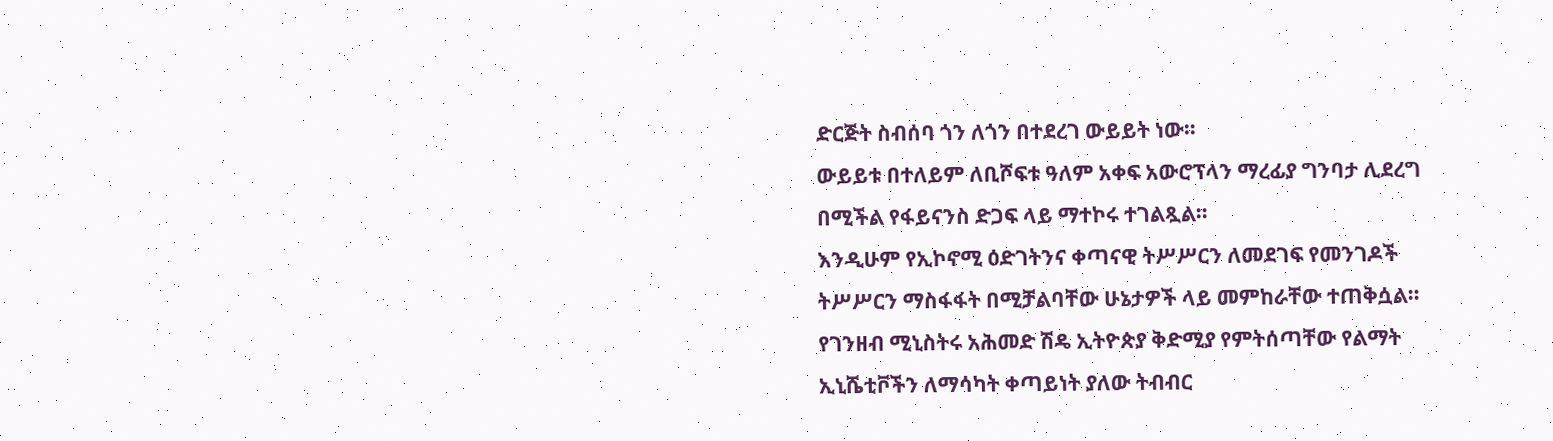ድርጅት ስብሰባ ጎን ለጎን በተደረገ ውይይት ነው።
ውይይቱ በተለይም ለቢሾፍቱ ዓለም አቀፍ አውሮፕላን ማረፊያ ግንባታ ሊደረግ በሚችል የፋይናንስ ድጋፍ ላይ ማተኮሩ ተገልጿል።
እንዲሁም የኢኮኖሚ ዕድገትንና ቀጣናዊ ትሥሥርን ለመደገፍ የመንገዶች ትሥሥርን ማስፋፋት በሚቻልባቸው ሁኔታዎች ላይ መምከራቸው ተጠቅሷል።
የገንዘብ ሚኒስትሩ አሕመድ ሽዴ ኢትዮጵያ ቅድሚያ የምትሰጣቸው የልማት ኢኒሼቲቮችን ለማሳካት ቀጣይነት ያለው ትብብር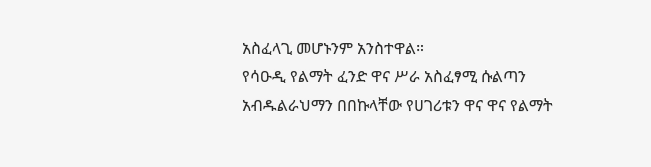አስፈላጊ መሆኑንም አንስተዋል።
የሳዑዲ የልማት ፈንድ ዋና ሥራ አስፈፃሚ ሱልጣን አብዱልራህማን በበኩላቸው የሀገሪቱን ዋና ዋና የልማት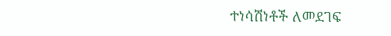ተነሳሽነቶች ለመደገፍ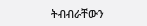ትብብራቸውን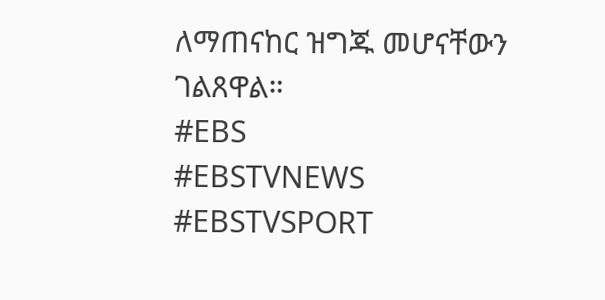ለማጠናከር ዝግጁ መሆናቸውን ገልጸዋል።
#EBS
#EBSTVNEWS
#EBSTVSPORT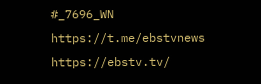#_7696_WN
https://t.me/ebstvnews
https://ebstv.tv/